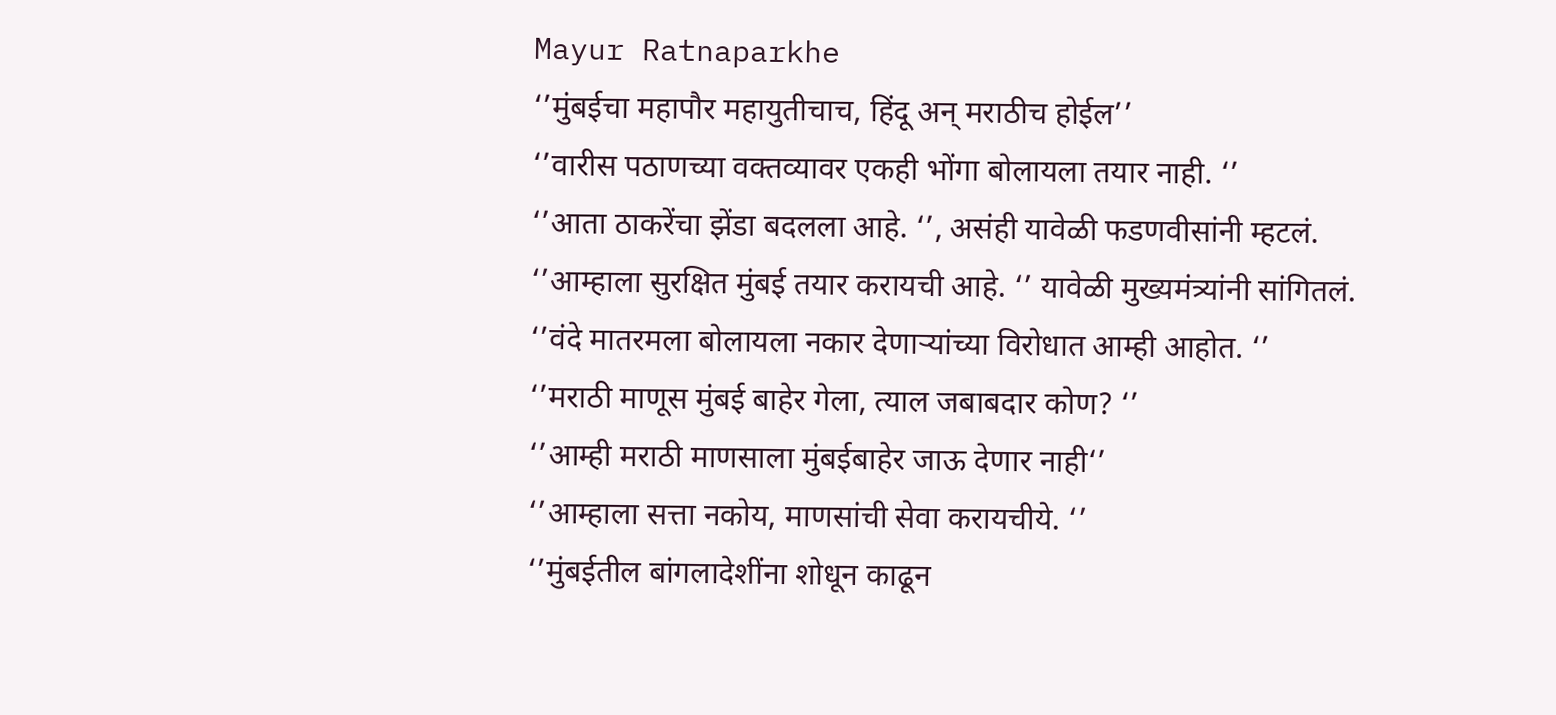Mayur Ratnaparkhe
‘’मुंबईचा महापौर महायुतीचाच, हिंदू अन् मराठीच होईल’’
‘’वारीस पठाणच्या वक्तव्यावर एकही भोंगा बोलायला तयार नाही. ‘’
‘’आता ठाकरेंचा झेंडा बदलला आहे. ‘’, असंही यावेळी फडणवीसांनी म्हटलं.
‘’आम्हाला सुरक्षित मुंबई तयार करायची आहे. ‘’ यावेळी मुख्यमंत्र्यांनी सांगितलं.
‘’वंदे मातरमला बोलायला नकार देणाऱ्यांच्या विरोधात आम्ही आहोत. ‘’
‘’मराठी माणूस मुंबई बाहेर गेला, त्याल जबाबदार कोण? ‘’
‘’आम्ही मराठी माणसाला मुंबईबाहेर जाऊ देणार नाही‘’
‘’आम्हाला सत्ता नकोय, माणसांची सेवा करायचीये. ‘’
‘’मुंबईतील बांगलादेशींना शोधून काढून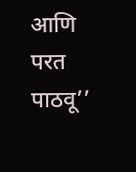आणि परत पाठवू’’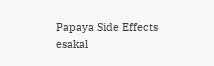Papaya Side Effects
esakal